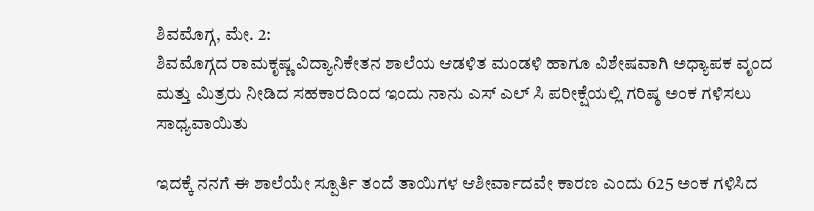ಶಿವಮೊಗ್ಗ, ಮೇ. 2:
ಶಿವಮೊಗ್ಗದ ರಾಮಕೃಷ್ಣ ವಿದ್ಯಾನಿಕೇತನ ಶಾಲೆಯ ಆಡಳಿತ ಮಂಡಳಿ ಹಾಗೂ ವಿಶೇಷವಾಗಿ ಅಧ್ಯಾಪಕ ವೃಂದ ಮತ್ತು ಮಿತ್ರರು ನೀಡಿದ ಸಹಕಾರದಿಂದ ಇಂದು ನಾನು ಎಸ್ ಎಲ್ ಸಿ ಪರೀಕ್ಷೆಯಲ್ಲಿ ಗರಿಷ್ಠ ಅಂಕ ಗಳಿಸಲು ಸಾಧ್ಯವಾಯಿತು

ಇದಕ್ಕೆ ನನಗೆ ಈ ಶಾಲೆಯೇ ಸ್ಪೂರ್ತಿ ತಂದೆ ತಾಯಿಗಳ ಆಶೀರ್ವಾದವೇ ಕಾರಣ ಎಂದು 625 ಅಂಕ ಗಳಿಸಿದ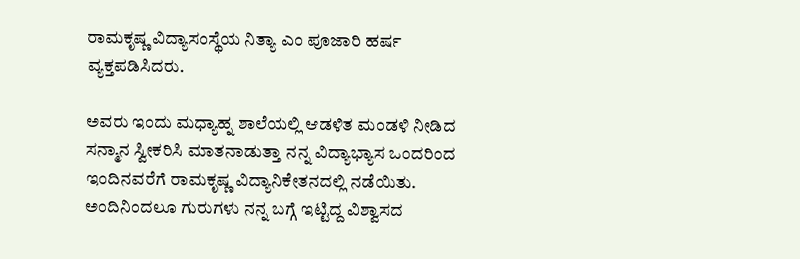ರಾಮಕೃಷ್ಣ ವಿದ್ಯಾಸಂಸ್ಥೆಯ ನಿತ್ಯಾ ಎಂ ಪೂಜಾರಿ ಹರ್ಷ ವ್ಯಕ್ತಪಡಿಸಿದರು.

ಅವರು ಇಂದು ಮಧ್ಯಾಹ್ನ ಶಾಲೆಯಲ್ಲಿ ಆಡಳಿತ ಮಂಡಳಿ ನೀಡಿದ ಸನ್ಮಾನ ಸ್ವೀಕರಿಸಿ ಮಾತನಾಡುತ್ತಾ ನನ್ನ ವಿದ್ಯಾಭ್ಯಾಸ ಒಂದರಿಂದ ಇಂದಿನವರೆಗೆ ರಾಮಕೃಷ್ಣ ವಿದ್ಯಾನಿಕೇತನದಲ್ಲಿ ನಡೆಯಿತು. ಅಂದಿನಿಂದಲೂ ಗುರುಗಳು ನನ್ನ ಬಗ್ಗೆ ಇಟ್ಟಿದ್ದ ವಿಶ್ವಾಸದ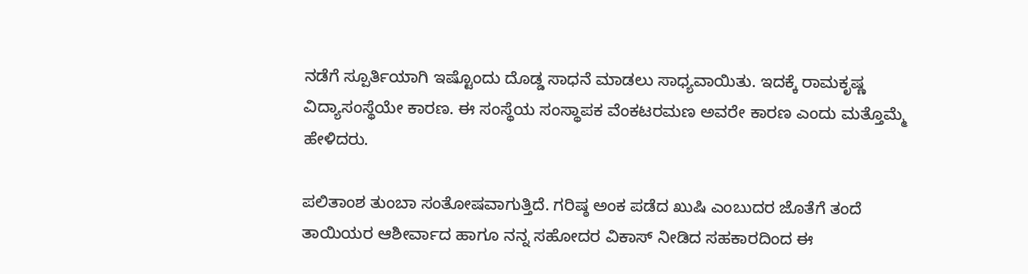ನಡೆಗೆ ಸ್ಪೂರ್ತಿಯಾಗಿ ಇಷ್ಟೊಂದು ದೊಡ್ಡ ಸಾಧನೆ ಮಾಡಲು ಸಾಧ್ಯವಾಯಿತು. ಇದಕ್ಕೆ ರಾಮಕೃಷ್ಣ ವಿದ್ಯಾಸಂಸ್ಥೆಯೇ ಕಾರಣ. ಈ ಸಂಸ್ಥೆಯ ಸಂಸ್ಥಾಪಕ ವೆಂಕಟರಮಣ ಅವರೇ ಕಾರಣ ಎಂದು ಮತ್ತೊಮ್ಮೆ ಹೇಳಿದರು.

ಪಲಿತಾಂಶ ತುಂಬಾ ಸಂತೋಷವಾಗುತ್ತಿದೆ. ಗರಿಷ್ಠ ಅಂಕ ಪಡೆದ ಖುಷಿ ಎಂಬುದರ ಜೊತೆಗೆ ತಂದೆ ತಾಯಿಯರ ಆಶೀರ್ವಾದ ಹಾಗೂ ನನ್ನ ಸಹೋದರ ವಿಕಾಸ್ ನೀಡಿದ ಸಹಕಾರದಿಂದ ಈ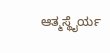ಆತ್ಮಸ್ಥೈರ್ಯ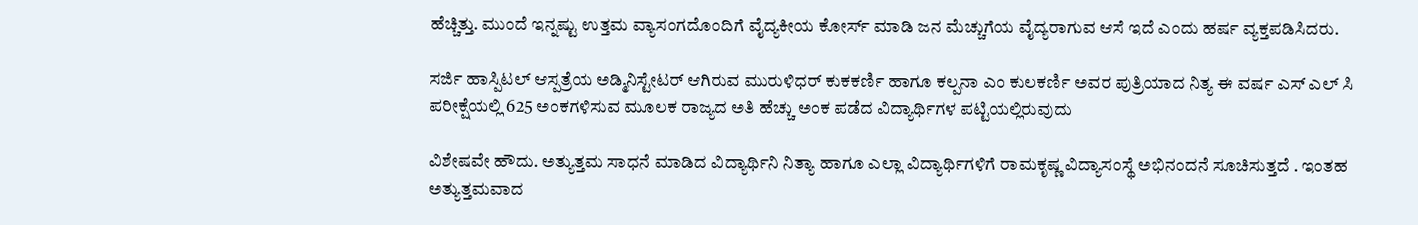ಹೆಚ್ಚಿತ್ತು. ಮುಂದೆ ಇನ್ನಷ್ಟು ಉತ್ತಮ ವ್ಯಾಸಂಗದೊಂದಿಗೆ ವೈದ್ಯಕೀಯ ಕೋರ್ಸ್ ಮಾಡಿ ಜನ ಮೆಚ್ಚುಗೆಯ ವೈದ್ಯರಾಗುವ ಆಸೆ ಇದೆ ಎಂದು ಹರ್ಷ ವ್ಯಕ್ತಪಡಿಸಿದರು.

ಸರ್ಜಿ ಹಾಸ್ಪಿಟಲ್ ಆಸ್ಪತ್ರೆಯ ಅಡ್ಮಿನಿಸ್ಟೇಟರ್ ಆಗಿರುವ ಮುರುಳಿಧರ್ ಕುಕಕರ್ಣಿ ಹಾಗೂ ಕಲ್ಪನಾ ಎಂ ಕುಲಕರ್ಣಿ ಅವರ ಪುತ್ರಿಯಾದ ನಿತ್ಯ ಈ ವರ್ಷ ಎಸ್ ಎಲ್ ಸಿ ಪರೀಕ್ಷೆಯಲ್ಲಿ 625 ಅಂಕಗಳಿಸುವ ಮೂಲಕ ರಾಜ್ಯದ ಅತಿ ಹೆಚ್ಚು ಅಂಕ ಪಡೆದ ವಿದ್ಯಾರ್ಥಿಗಳ ಪಟ್ಟಿಯಲ್ಲಿರುವುದು

ವಿಶೇಷವೇ ಹೌದು. ಅತ್ಯುತ್ತಮ ಸಾಧನೆ ಮಾಡಿದ ವಿದ್ಯಾರ್ಥಿನಿ ನಿತ್ಯಾ ಹಾಗೂ ಎಲ್ಲಾ ವಿದ್ಯಾರ್ಥಿಗಳಿಗೆ ರಾಮಕೃಷ್ಣ ವಿದ್ಯಾಸಂಸ್ಥೆ ಅಭಿನಂದನೆ ಸೂಚಿಸುತ್ತದೆ . ಇಂತಹ ಅತ್ಯುತ್ತಮವಾದ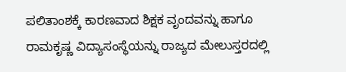ಪಲಿತಾಂಶಕ್ಕೆ ಕಾರಣವಾದ ಶಿಕ್ಷಕ ವೃಂದವನ್ನು ಹಾಗೂ ರಾಮಕೃಷ್ಣ ವಿದ್ಯಾಸಂಸ್ಥೆಯನ್ನು ರಾಜ್ಯದ ಮೇಲುಸ್ತರದಲ್ಲಿ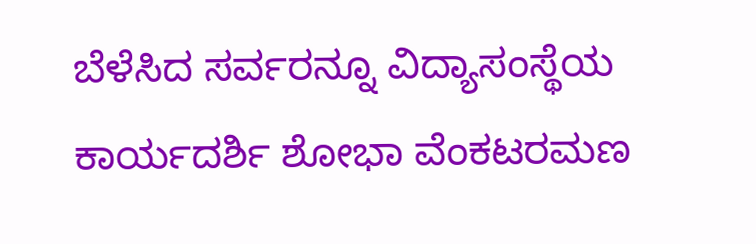ಬೆಳೆಸಿದ ಸರ್ವರನ್ನೂ ವಿದ್ಯಾಸಂಸ್ಥೆಯ ಕಾರ್ಯದರ್ಶಿ ಶೋಭಾ ವೆಂಕಟರಮಣ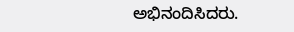ಅಭಿನಂದಿಸಿದರು.